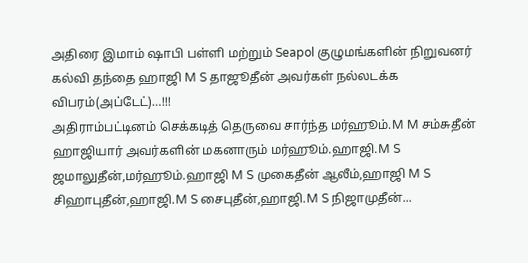அதிரை இமாம் ஷாபி பள்ளி மற்றும் Seapol குழுமங்களின் நிறுவனர் கல்வி தந்தை ஹாஜி M S தாஜூதீன் அவர்கள் நல்லடக்க விபரம்(அப்டேட்)…!!!
அதிராம்பட்டினம் செக்கடித் தெருவை சார்ந்த மர்ஹூம்.M M சம்சுதீன் ஹாஜியார் அவர்களின் மகனாரும் மர்ஹூம்.ஹாஜி.M S ஜமாலுதீன்,மர்ஹூம்.ஹாஜி M S முகைதீன் ஆலீம்,ஹாஜி M S சிஹாபுதீன்,ஹாஜி.M S சைபுதீன்,ஹாஜி.M S நிஜாமுதீன்...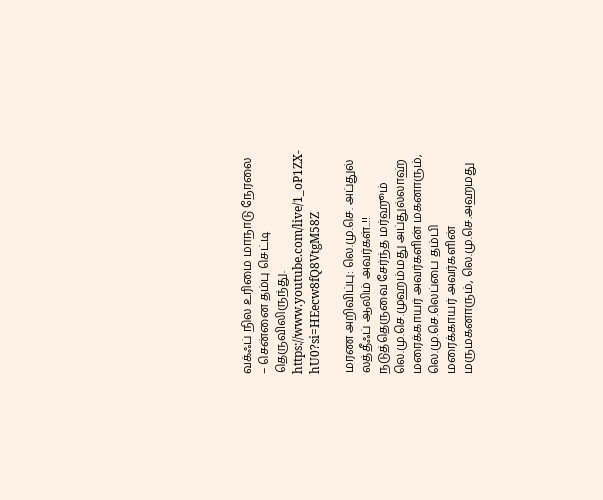வக்ஃப் நில உரிமை மாநாடு நேரலை – சென்னை தம்பு செட்டி தெருவிலிருந்து.
https://www.youtube.com/live/1_oP1ZX-hU0?si=HEecw8fQ8VtgM58Z

மரண அறிவிப்பு: லெ.மு.செ. அப்துல் லத்தீஃப் ஆலிம் அவர்கள்..!!
நடுத்தெருவை சேர்ந்த மர்ஹூம் லெ.மு.செ.முஹம்மது அப்துல்லாஹ் மரைக்காயர் அவர்களின் மகனாரும், லெ.மு.செ.லெப்பை தம்பி மரைக்காயர் அவர்களின் மருமகனாரும், லெ.மு.செ.அஹமது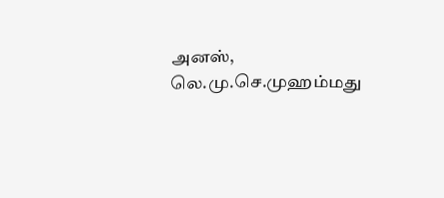அனஸ், லெ.மு.செ.முஹம்மது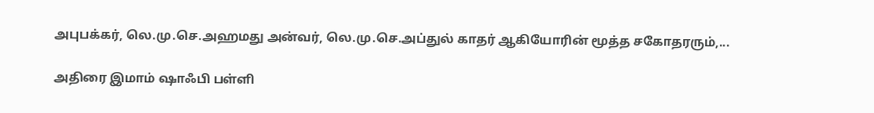அபுபக்கர், லெ.மு.செ.அஹமது அன்வர், லெ.மு.செ.அப்துல் காதர் ஆகியோரின் மூத்த சகோதரரும்,...

அதிரை இமாம் ஷாஃபி பள்ளி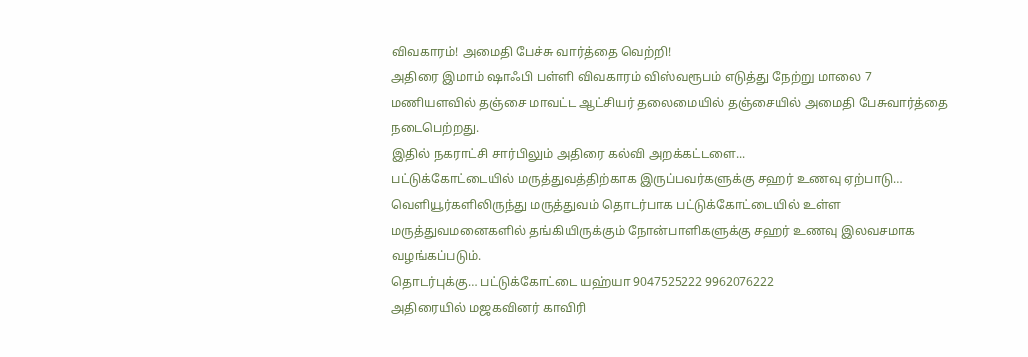விவகாரம்! அமைதி பேச்சு வார்த்தை வெற்றி!
அதிரை இமாம் ஷாஃபி பள்ளி விவகாரம் விஸ்வரூபம் எடுத்து நேற்று மாலை 7 மணியளவில் தஞ்சை மாவட்ட ஆட்சியர் தலைமையில் தஞ்சையில் அமைதி பேசுவார்த்தை நடைபெற்றது.
இதில் நகராட்சி சார்பிலும் அதிரை கல்வி அறக்கட்டளை...
பட்டுக்கோட்டையில் மருத்துவத்திற்காக இருப்பவர்களுக்கு சஹர் உணவு ஏற்பாடு…
வெளியூர்களிலிருந்து மருத்துவம் தொடர்பாக பட்டுக்கோட்டையில் உள்ள மருத்துவமனைகளில் தங்கியிருக்கும் நோன்பாளிகளுக்கு சஹர் உணவு இலவசமாக வழங்கப்படும்.
தொடர்புக்கு… பட்டுக்கோட்டை யஹ்யா 9047525222 9962076222
அதிரையில் மஜகவினர் காவிரி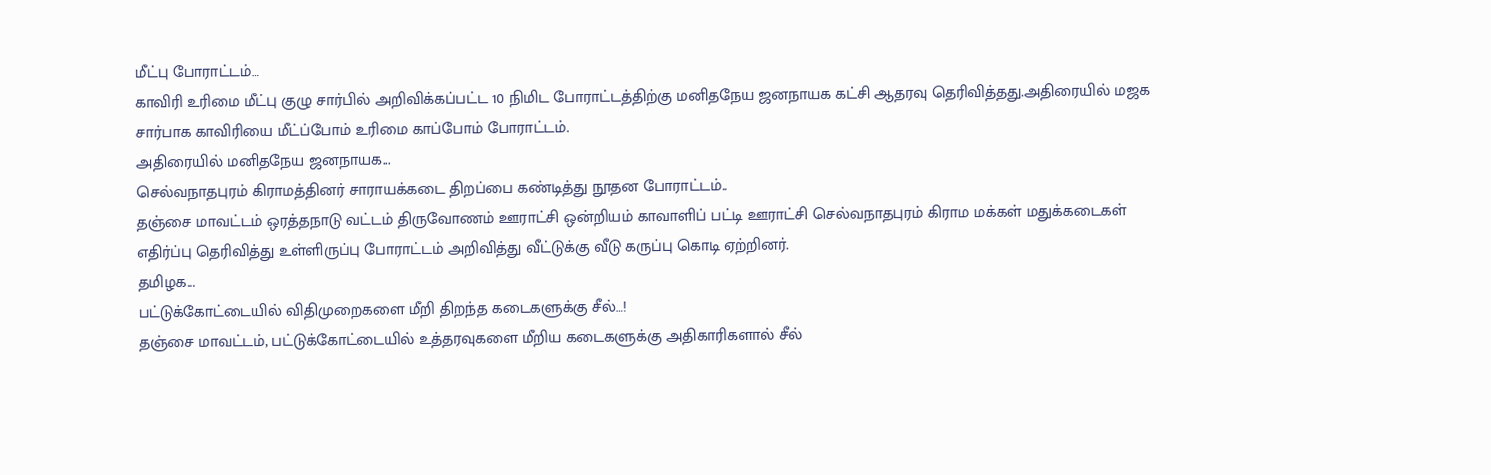மீட்பு போராட்டம்…
காவிரி உரிமை மீட்பு குழு சார்பில் அறிவிக்கப்பட்ட 10 நிமிட போராட்டத்திற்கு மனிதநேய ஜனநாயக கட்சி ஆதரவு தெரிவித்தது.அதிரையில் மஜக சார்பாக காவிரியை மீட்ப்போம் உரிமை காப்போம் போராட்டம்.
அதிரையில் மனிதநேய ஜனநாயக...
செல்வநாதபுரம் கிராமத்தினர் சாராயக்கடை திறப்பை கண்டித்து நூதன போராட்டம்..
தஞ்சை மாவட்டம் ஒரத்தநாடு வட்டம் திருவோணம் ஊராட்சி ஒன்றியம் காவாளிப் பட்டி ஊராட்சி செல்வநாதபுரம் கிராம மக்கள் மதுக்கடைகள் எதிர்ப்பு தெரிவித்து உள்ளிருப்பு போராட்டம் அறிவித்து வீட்டுக்கு வீடு கருப்பு கொடி ஏற்றினர்.
தமிழக...
பட்டுக்கோட்டையில் விதிமுறைகளை மீறி திறந்த கடைகளுக்கு சீல்…!
தஞ்சை மாவட்டம், பட்டுக்கோட்டையில் உத்தரவுகளை மீறிய கடைகளுக்கு அதிகாரிகளால் சீல்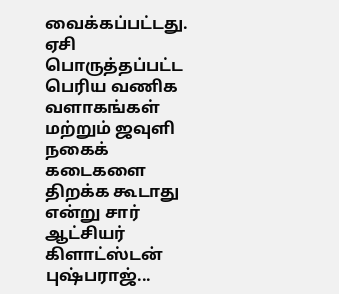வைக்கப்பட்டது.
ஏசி பொருத்தப்பட்ட பெரிய வணிக வளாகங்கள் மற்றும் ஜவுளி நகைக் கடைகளை திறக்க கூடாது என்று சார் ஆட்சியர் கிளாட்ஸ்டன் புஷ்பராஜ்...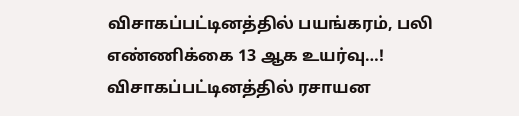விசாகப்பட்டினத்தில் பயங்கரம், பலி எண்ணிக்கை 13 ஆக உயர்வு…!
விசாகப்பட்டினத்தில் ரசாயன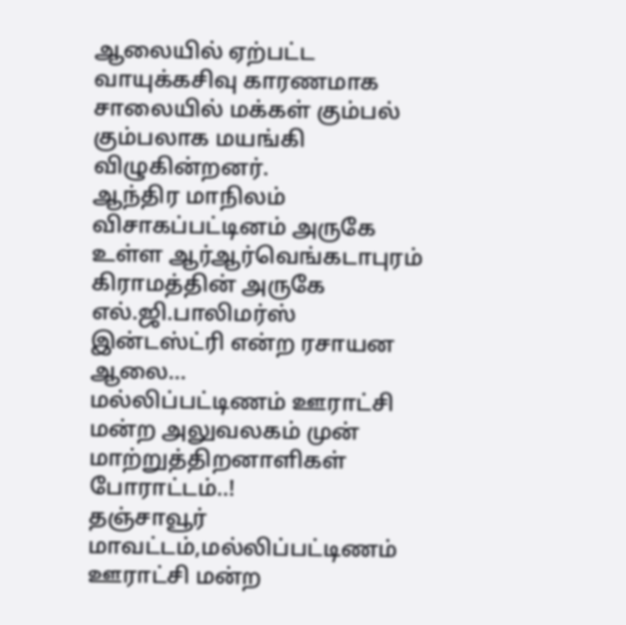ஆலையில் ஏற்பட்ட வாயுக்கசிவு காரணமாக சாலையில் மக்கள் கும்பல் கும்பலாக மயங்கி விழுகின்றனர்.
ஆந்திர மாநிலம் விசாகப்பட்டினம் அருகே உள்ள ஆர்ஆர்வெங்கடாபுரம் கிராமத்தின் அருகே எல்.ஜி.பாலிமர்ஸ் இன்டஸ்ட்ரி என்ற ரசாயன ஆலை...
மல்லிப்பட்டிணம் ஊராட்சி மன்ற அலுவலகம் முன் மாற்றுத்திறனாளிகள் போராட்டம்..!
தஞ்சாவூர் மாவட்டம்,மல்லிப்பட்டிணம் ஊராட்சி மன்ற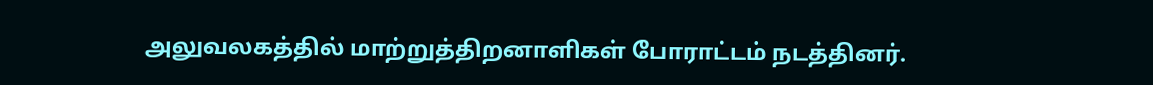அலுவலகத்தில் மாற்றுத்திறனாளிகள் போராட்டம் நடத்தினர்.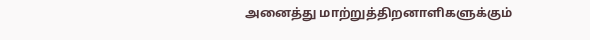அனைத்து மாற்றுத்திறனாளிகளுக்கும்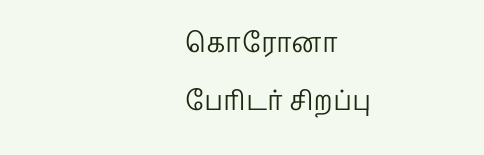கொரோனா பேரிடர் சிறப்பு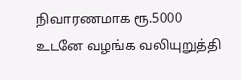நிவாரணமாக ரூ.5000 உடனே வழங்க வலியுறுத்தி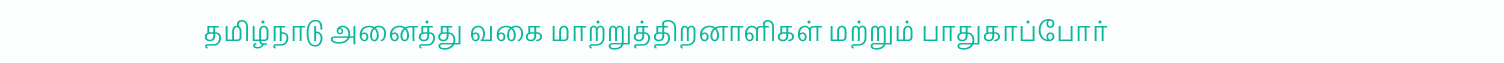தமிழ்நாடு அனைத்து வகை மாற்றுத்திறனாளிகள் மற்றும் பாதுகாப்போர்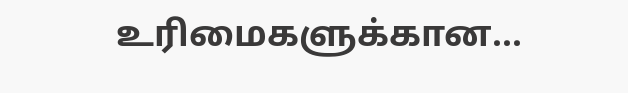உரிமைகளுக்கான...